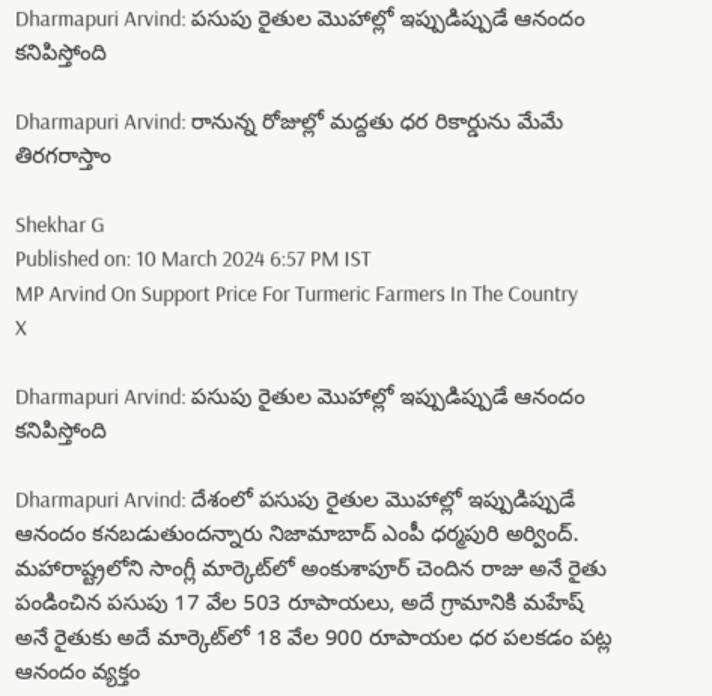Dharmapuri Arvind: పసుపు రైతుల మొహాల్లో ఇప్పుడిప్పుడే ఆనందం కనిపిస్తోంది

Dharmapuri Arvind: రానున్న రోజుల్లో మద్దతు ధర రికార్డును మేమే తిరగరాస్తాం

Shekhar G
Published on: 10 March 2024 6:57 PM IST
MP Arvind On Support Price For Turmeric Farmers In The Country
X

Dharmapuri Arvind: పసుపు రైతుల మొహాల్లో ఇప్పుడిప్పుడే ఆనందం కనిపిస్తోంది

Dharmapuri Arvind: దేశంలో పసుపు రైతుల మొహాల్లో ఇప్పుడిప్పుడే ఆనందం కనబడుతుందన్నారు నిజామాబాద్ ఎంపీ ధర్మపురి అర్వింద్. మహారాష్ట్రలోని సాంగ్లీ మార్కెట్‌లో అంకుశాపూర్ చెందిన రాజు అనే రైతు పండించిన పసుపు 17 వేల 503 రూపాయలు, అదే గ్రామానికి మహేష్ అనే రైతుకు అదే మార్కెట్‌లో 18 వేల 900 రూపాయల ధర పలకడం పట్ల ఆనందం వ్యక్తం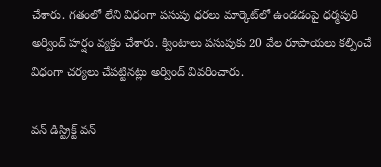చేశారు. గతంలో లేని విధంగా పసుపు ధరలు మార్కెట్‌లో ఉండడంపై ధర్మపురి అర్వింద్ హర్షం వ్యక్తం చేశారు. క్వింటాలు పసుపుకు 20 వేల రూపాయలు కల్పించే విధంగా చర్యలు చేపట్టినట్లు అర్వింద్ వివరించారు.

వన్ డిస్ట్రిక్ట్ వన్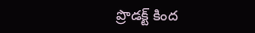ప్రొడక్ట్ కింద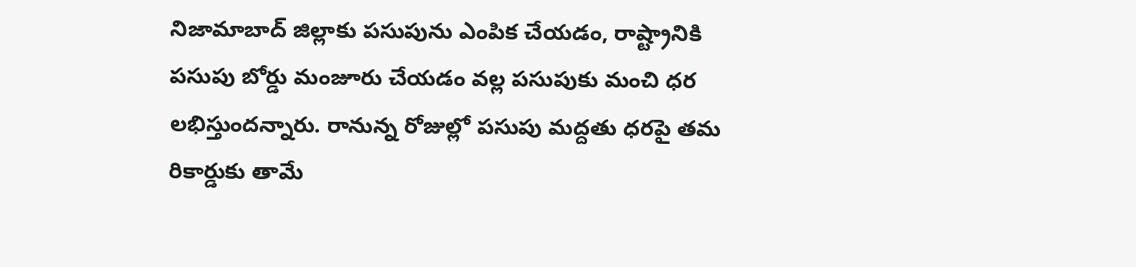నిజామాబాద్‌ జిల్లాకు పసుపును ఎంపిక చేయడం, రాష్ట్రానికి పసుపు బోర్డు మంజూరు చేయడం వల్ల పసుపుకు మంచి ధర లభిస్తుందన్నారు. రానున్న రోజుల్లో పసుపు మద్దతు ధరపై తమ రికార్డుకు తామే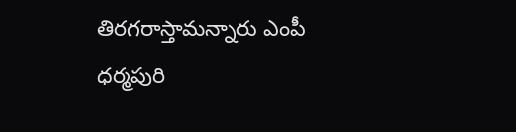తిరగరాస్తామన్నారు ఎంపీ ధర్మపురి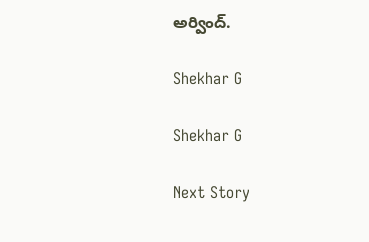అర్వింద్.

Shekhar G

Shekhar G

Next Story